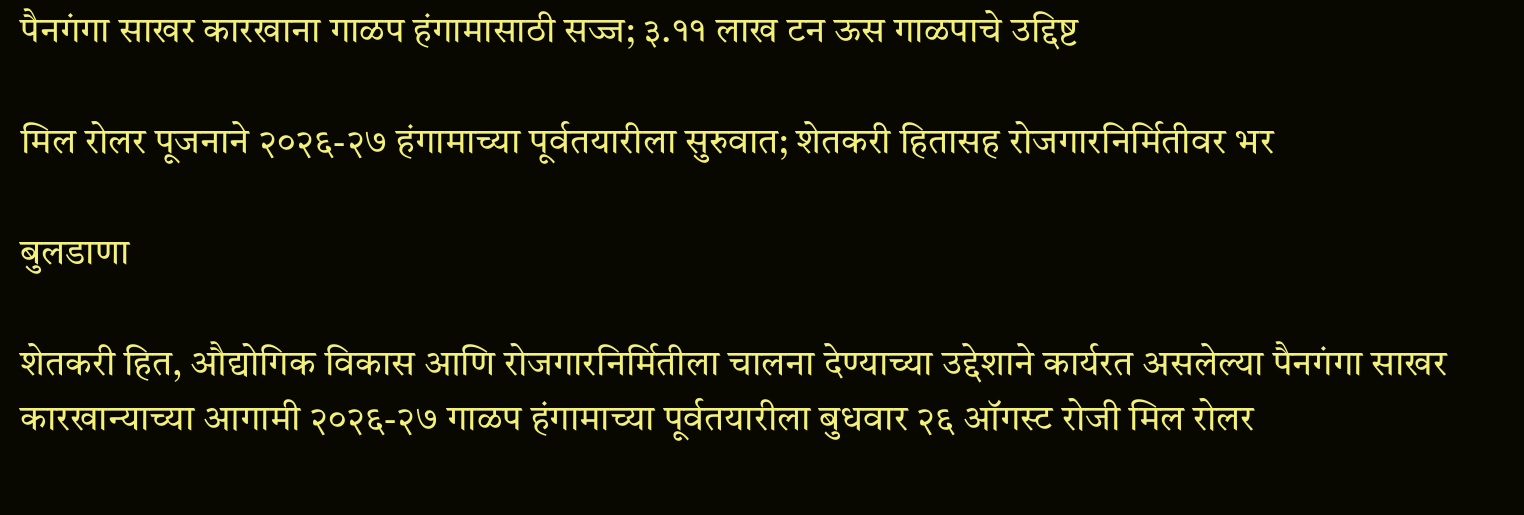पैनगंगा साखर कारखाना गाळप हंगामासाठी सज्ज; ३.११ लाख टन ऊस गाळपाचे उद्दिष्ट

मिल रोलर पूजनाने २०२६-२७ हंगामाच्या पूर्वतयारीला सुरुवात; शेतकरी हितासह रोजगारनिर्मितीवर भर

बुलडाणा

शेतकरी हित, औद्योगिक विकास आणि रोजगारनिर्मितीला चालना देण्याच्या उद्देशाने कार्यरत असलेल्या पैनगंगा साखर कारखान्याच्या आगामी २०२६-२७ गाळप हंगामाच्या पूर्वतयारीला बुधवार २६ ऑगस्ट रोजी मिल रोलर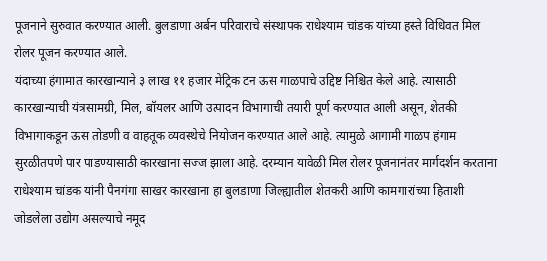पूजनाने सुरुवात करण्यात आली. बुलडाणा अर्बन परिवाराचे संस्थापक राधेश्याम चांडक यांच्या हस्ते विधिवत मिल रोलर पूजन करण्यात आले.
यंदाच्या हंगामात कारखान्याने ३ लाख ११ हजार मेट्रिक टन ऊस गाळपाचे उद्दिष्ट निश्चित केले आहे. त्यासाठी कारखान्याची यंत्रसामग्री, मिल, बॉयलर आणि उत्पादन विभागाची तयारी पूर्ण करण्यात आली असून, शेतकी विभागाकडून ऊस तोडणी व वाहतूक व्यवस्थेचे नियोजन करण्यात आले आहे. त्यामुळे आगामी गाळप हंगाम सुरळीतपणे पार पाडण्यासाठी कारखाना सज्ज झाला आहे. दरम्यान यावेळी मिल रोलर पूजनानंतर मार्गदर्शन करताना राधेश्याम चांडक यांनी पैनगंगा साखर कारखाना हा बुलडाणा जिल्ह्यातील शेतकरी आणि कामगारांच्या हिताशी जोडलेला उद्योग असल्याचे नमूद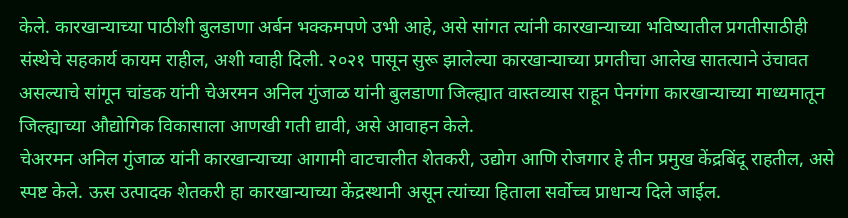केले. कारखान्याच्या पाठीशी बुलडाणा अर्बन भक्कमपणे उभी आहे, असे सांगत त्यांनी कारखान्याच्या भविष्यातील प्रगतीसाठीही संस्थेचे सहकार्य कायम राहील, अशी ग्वाही दिली. २०२१ पासून सुरू झालेल्या कारखान्याच्या प्रगतीचा आलेख सातत्याने उंचावत असल्याचे सांगून चांडक यांनी चेअरमन अनिल गुंजाळ यांनी बुलडाणा जिल्ह्यात वास्तव्यास राहून पेनगंगा कारखान्याच्या माध्यमातून जिल्ह्याच्या औद्योगिक विकासाला आणखी गती द्यावी, असे आवाहन केले.
चेअरमन अनिल गुंजाळ यांनी कारखान्याच्या आगामी वाटचालीत शेतकरी, उद्योग आणि रोजगार हे तीन प्रमुख केंद्रबिंदू राहतील, असे स्पष्ट केले. ऊस उत्पादक शेतकरी हा कारखान्याच्या केंद्रस्थानी असून त्यांच्या हिताला सर्वोच्च प्राधान्य दिले जाईल.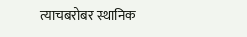त्याचबरोबर स्थानिक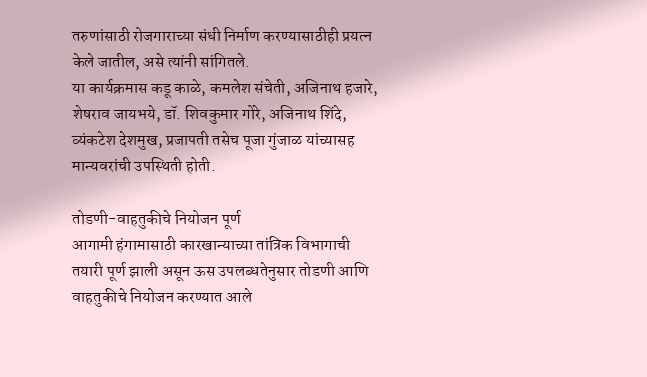तरुणांसाठी रोजगाराच्या संधी निर्माण करण्यासाठीही प्रयत्न केले जातील, असे त्यांनी सांगितले.
या कार्यक्रमास कडू काळे, कमलेश संचेती, अजिनाथ हजारे, शेषराव जायभये, डॉ. शिवकुमार गोरे, अजिनाथ शिंदे, व्यंकटेश देशमुख, प्रजापती तसेच पूजा गुंजाळ यांच्यासह मान्यवरांची उपस्थिती होती.

तोडणी-वाहतुकीचे नियोजन पूर्ण
आगामी हंगामासाठी कारखान्याच्या तांत्रिक विभागाची तयारी पूर्ण झाली असून ऊस उपलब्धतेनुसार तोडणी आणि वाहतुकीचे नियोजन करण्यात आले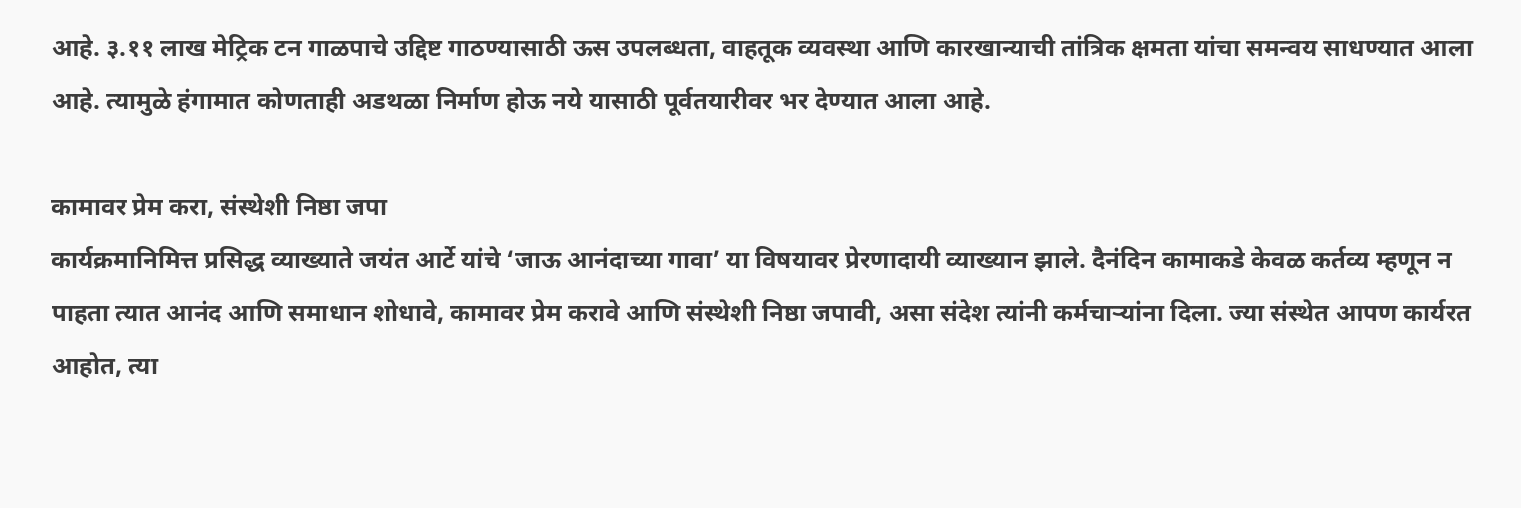आहे. ३.११ लाख मेट्रिक टन गाळपाचे उद्दिष्ट गाठण्यासाठी ऊस उपलब्धता, वाहतूक व्यवस्था आणि कारखान्याची तांत्रिक क्षमता यांचा समन्वय साधण्यात आला आहे. त्यामुळे हंगामात कोणताही अडथळा निर्माण होऊ नये यासाठी पूर्वतयारीवर भर देण्यात आला आहे.

कामावर प्रेम करा, संस्थेशी निष्ठा जपा
कार्यक्रमानिमित्त प्रसिद्ध व्याख्याते जयंत आर्टे यांचे ‘जाऊ आनंदाच्या गावा’ या विषयावर प्रेरणादायी व्याख्यान झाले. दैनंदिन कामाकडे केवळ कर्तव्य म्हणून न पाहता त्यात आनंद आणि समाधान शोधावे, कामावर प्रेम करावे आणि संस्थेशी निष्ठा जपावी, असा संदेश त्यांनी कर्मचाऱ्यांना दिला. ज्या संस्थेत आपण कार्यरत आहोत, त्या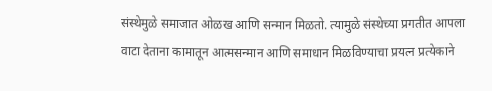संस्थेमुळे समाजात ओळख आणि सन्मान मिळतो. त्यामुळे संस्थेच्या प्रगतीत आपला वाटा देताना कामातून आत्मसन्मान आणि समाधान मिळविण्याचा प्रयत्न प्रत्येकाने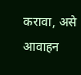करावा, असे आवाहन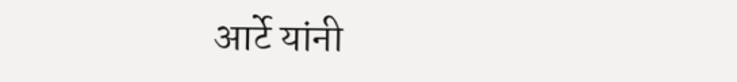आर्टे यांनी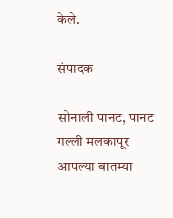केले.

संपादक

सोनाली पानट, पानट गल्ली मलकापूर आपल्या बातम्या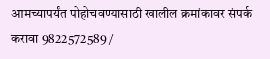आमच्यापर्यंत पोहोचवण्यासाठी खालील क्रमांकावर संपर्क करावा 9822572589 /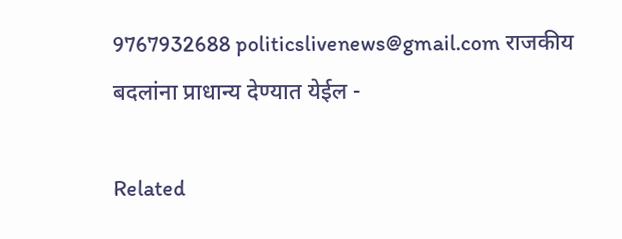9767932688 politicslivenews@gmail.com राजकीय बदलांना प्राधान्य देण्यात येईल -

Related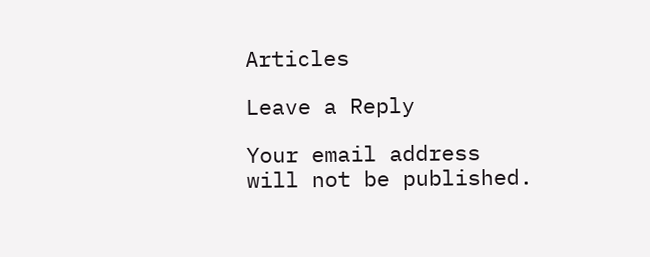Articles

Leave a Reply

Your email address will not be published.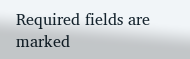Required fields are marked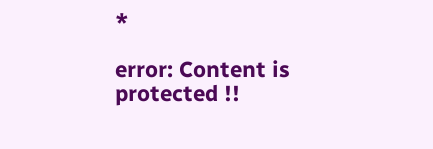*

error: Content is protected !!